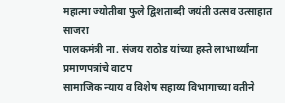महात्मा ज्योतीबा फुले द्विशताब्दी जयंती उत्सव उत्साहात साजरा
पालकमंत्री ना. संजय राठोड यांच्या हस्ते लाभार्थ्यांना प्रमाणपत्रांचे वाटप
सामाजिक न्याय व विशेष सहाय्य विभागाच्या वतीने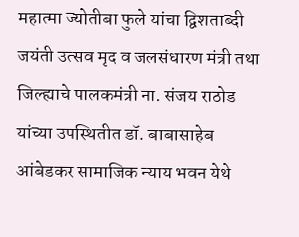महात्मा ज्योतीबा फुले यांचा द्विशताब्दी जयंती उत्सव मृद व जलसंधारण मंत्री तथा जिल्ह्याचे पालकमंत्री ना. संजय राठोड यांच्या उपस्थितीत डॉ. बाबासाहेब आंबेडकर सामाजिक न्याय भवन येथे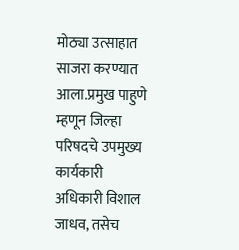मोठ्या उत्साहात साजरा करण्यात आला.प्रमुख पाहुणे म्हणून जिल्हा परिषदचे उपमुख्य कार्यकारी अधिकारी विशाल जाधव, तसेच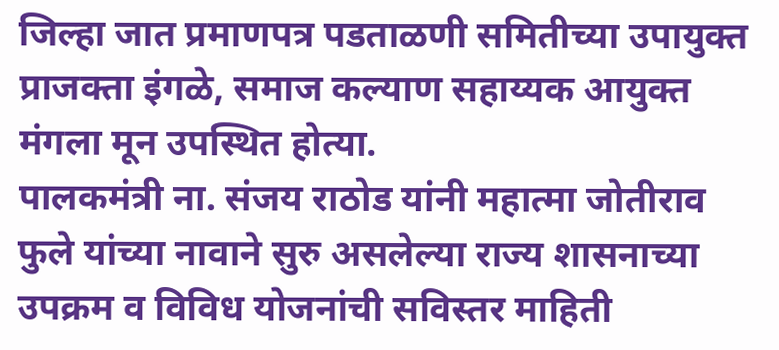जिल्हा जात प्रमाणपत्र पडताळणी समितीच्या उपायुक्त प्राजक्ता इंगळे, समाज कल्याण सहाय्यक आयुक्त मंगला मून उपस्थित होत्या.
पालकमंत्री ना. संजय राठोड यांनी महात्मा जोतीराव फुले यांच्या नावाने सुरु असलेल्या राज्य शासनाच्या उपक्रम व विविध योजनांची सविस्तर माहिती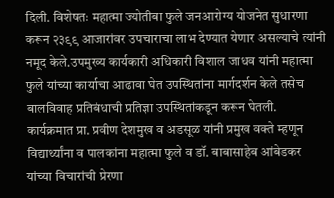दिली. विशेषतः महात्मा ज्योतीबा फुले जनआरोग्य योजनेत सुधारणा करून २३९९ आजारांवर उपचाराचा लाभ देण्यात येणार असल्याचे त्यांनी नमूद केले.उपमुख्य कार्यकारी अधिकारी विशाल जाधव यांनी महात्मा फुले यांच्या कार्याचा आढावा घेत उपस्थितांना मार्गदर्शन केले तसेच बालविवाह प्रतिबंधाची प्रतिज्ञा उपस्थितांकडून करून घेतली.
कार्यक्रमात प्रा. प्रवीण देशमुख व अडसूळ यांनी प्रमुख वक्ते म्हणून विद्यार्थ्यांना व पालकांना महात्मा फुले व डॉ. बाबासाहेब आंबेडकर यांच्या विचारांची प्रेरणा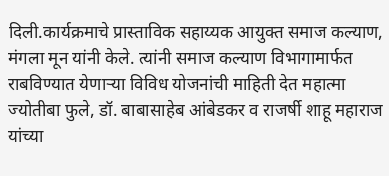दिली.कार्यक्रमाचे प्रास्ताविक सहाय्यक आयुक्त समाज कल्याण, मंगला मून यांनी केले. त्यांनी समाज कल्याण विभागामार्फत राबविण्यात येणाऱ्या विविध योजनांची माहिती देत महात्मा ज्योतीबा फुले, डॉ. बाबासाहेब आंबेडकर व राजर्षी शाहू महाराज यांच्या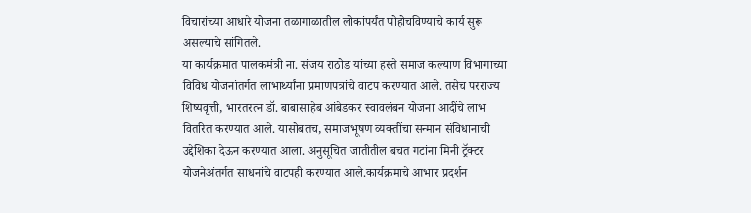विचारांच्या आधारे योजना तळागाळातील लोकांपर्यंत पोहोचविण्याचे कार्य सुरू असल्याचे सांगितले.
या कार्यक्रमात पालकमंत्री ना. संजय राठोड यांच्या हस्ते समाज कल्याण विभागाच्या विविध योजनांतर्गत लाभार्थ्यांना प्रमाणपत्रांचे वाटप करण्यात आले. तसेच परराज्य शिष्यवृत्ती, भारतरत्न डॉ. बाबासाहेब आंबेडकर स्वावलंबन योजना आदींचे लाभ वितरित करण्यात आले. यासोबतच, समाजभूषण व्यक्तींचा सन्मान संविधानाची उद्देशिका देऊन करण्यात आला. अनुसूचित जातीतील बचत गटांना मिनी ट्रॅक्टर योजनेअंतर्गत साधनांचे वाटपही करण्यात आले.कार्यक्रमाचे आभार प्रदर्शन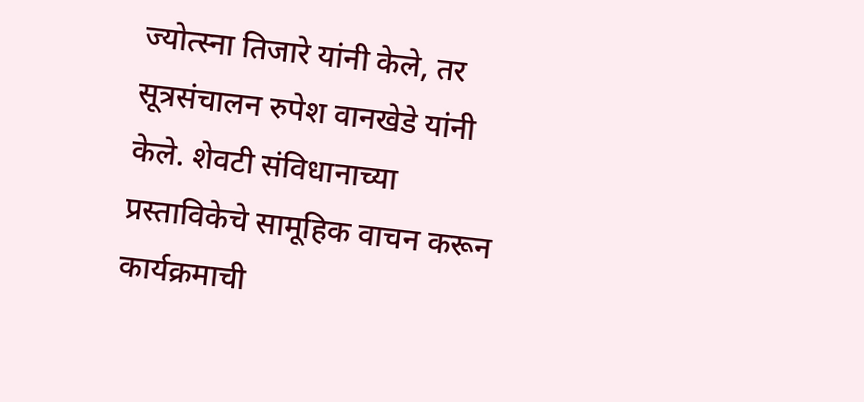ज्योत्स्ना तिजारे यांनी केले, तर सूत्रसंचालन रुपेश वानखेडे यांनी केले. शेवटी संविधानाच्या प्रस्ताविकेचे सामूहिक वाचन करून कार्यक्रमाची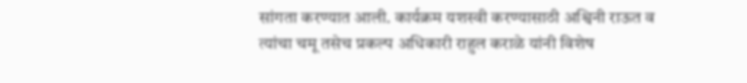सांगता करण्यात आली. कार्यक्रम यशस्वी करण्यासाठी अश्विनी राऊत व त्यांचा चमू तसेच प्रकल्प अधिकारी राहुल कराळे यांनी विशेष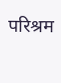परिश्रम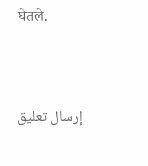घेतले.




إرسال تعليق